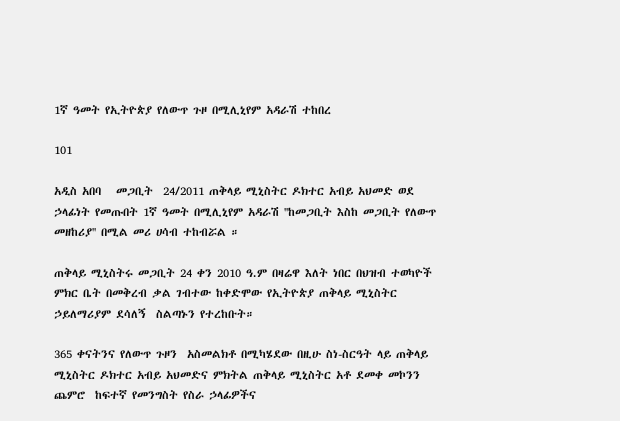1ኛ ዓመት የኢትዮጵያ የለውጥ ጉዞ በሚሊኒየም አዳራሽ ተከበረ

101

አዲስ አበባ   መጋቢት  24/2011 ጠቅላይ ሚኒስትር ዶክተር አብይ አህመድ ወደ ኃላፊነት የመጡበት 1ኛ ዓመት በሚሊኒየም አዳራሽ ''ከመጋቢት እስከ መጋቢት የለውጥ መዘከሪያ'' በሚል መሪ ሀሳብ ተከብሯል ።

ጠቅላይ ሚኒስትሩ መጋቢት 24 ቀን 2010 ዓ.ም በዛሬዋ እለት ነበር በህዝብ ተወካዮች  ምክር ቤት በመቅረብ ቃል ገብተው ከቀድሞው የኢትዮጵያ ጠቅላይ ሚኒስትር ኃይለማሪያም ደሳለኝ  ስልጣኑን የተረከቡት።

365 ቀናትንና የለውጥ ጉዞን  አስመልክቶ በሚካሄደው በዚሁ ስነ-ስርዓት ላይ ጠቅላይ ሚኒስትር ዶክተር አብይ አህመድና ምክትል ጠቅላይ ሚኒስትር አቶ ደመቀ መኮንን ጨምሮ  ከፍተኛ የመንግስት የስራ ኃላፊዎችና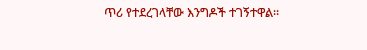ጥሪ የተደረገላቸው እንግዶች ተገኝተዋል።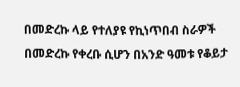በመድረኩ ላይ የተለያዩ የኪነጥበብ ስራዎች በመድረኩ የቀረቡ ሲሆን በአንድ ዓመቱ የቆይታ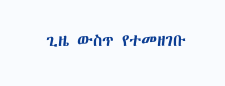ጊዜ ውስጥ የተመዘገቡ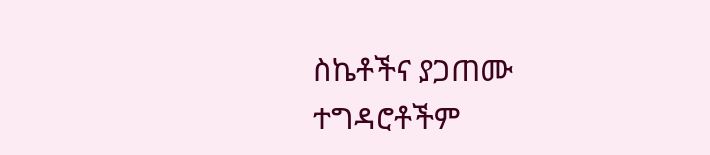ስኬቶችና ያጋጠሙ ተግዳሮቶችም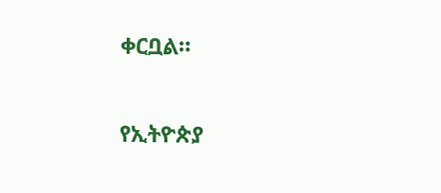ቀርቧል።

የኢትዮጵያ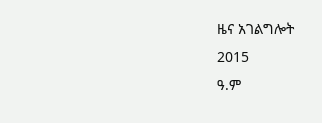ዜና አገልግሎት
2015
ዓ.ም